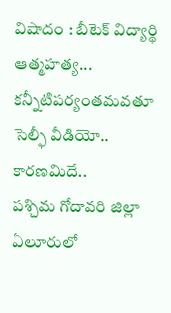విషాదం : బీటెక్ విద్యార్థి ఆత్మహత్య... కన్నీటిపర్యంతమవతూ సెల్ఫీ వీడియో.. కారణమిదే..
పశ్చిమ గోదావరి జిల్లా ఏలూరులో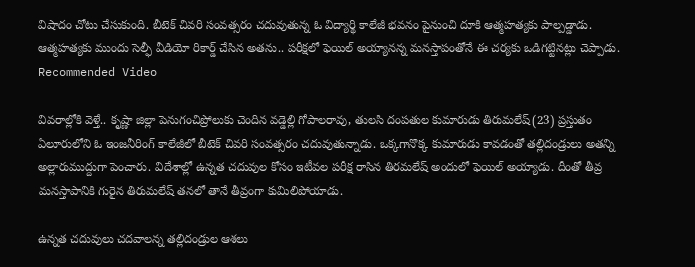విషాదం చోటు చేసుకుంది. బీటెక్ చివరి సంవత్సరం చదువుతున్న ఓ విద్యార్థి కాలేజీ భవనం పైనుంచి దూకి ఆత్మహత్యకు పాల్పడ్డాడు. ఆత్మహత్యకు ముందు సెల్ఫీ వీడియో రికార్డ్ చేసిన అతను.. పరీక్షలో ఫెయిల్ అయ్యానన్న మనస్తాపంతోనే ఈ చర్యకు ఒడిగట్టినట్లు చెప్పాడు.
Recommended Video

వివరాల్లోకి వెళ్తే.. కృష్ణా జిల్లా పెనుగంచిప్రోలుకు చెందిన వడ్డెల్లి గోపాలరావు, తులసి దంపతుల కుమారుడు తిరుమలేష్(23) ప్రస్తుతం ఏలూరులోని ఓ ఇంజనీరింగ్ కాలేజీలో బీటెక్ చివరి సంవత్సరం చదువుతున్నాడు. ఒక్కగానొక్క కుమారుడు కావడంతో తల్లిదండ్రులు అతన్ని అల్లారుముద్దుగా పెంచారు. విదేశాల్లో ఉన్నత చదువుల కోసం ఇటీవల పరీక్ష రాసిన తిరమలేష్ అందులో ఫెయిల్ అయ్యాడు. దీంతో తీవ్ర మనస్తాపానికి గురైన తిరుమలేష్ తనలో తానే తీవ్రంగా కుమిలిపోయాడు.

ఉన్నత చదువులు చదవాలన్న తల్లిదండ్రుల ఆశలు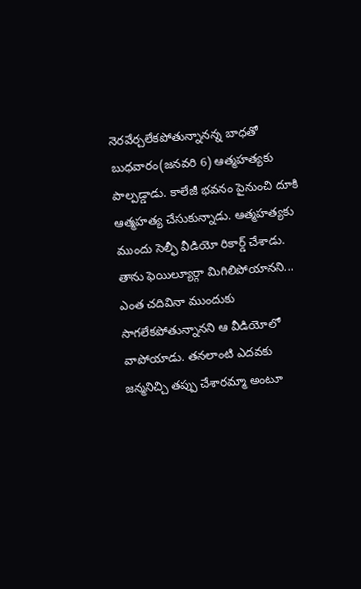నెరవేర్చలేకపోతున్నానన్న బాధతో బుధవారం(జనవరి 6) ఆత్మహత్యకు పాల్పడ్డాడు. కాలేజీ భవనం పైనుంచి దూకి ఆత్మహత్య చేసుకున్నాడు. ఆత్మహత్యకు ముందు సెల్ఫీ వీడియో రికార్డ్ చేశాడు. తాను ఫెయిల్యూర్గా మిగిలిపోయానని... ఎంత చదివినా ముందుకు సాగలేకపోతున్నానని ఆ వీడియోలో వాపోయాడు. తనలాంటి ఎదవకు జన్మనిచ్చి తప్పు చేశారమ్మా అంటూ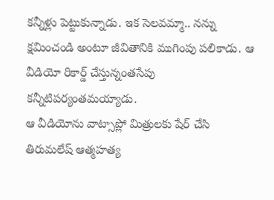కన్నీళ్లు పెట్టుకున్నాడు. ఇక సెలవమ్మా.. నన్ను క్షమించండి అంటూ జీవితానికి ముగింపు పలికాడు. ఆ వీడియో రికార్డ్ చేస్తున్నంతసేపు కన్నీటిపర్యంతమయ్యాడు.
ఆ వీడియోను వాట్సాప్లో మిత్రులకు షేర్ చేసి తిరుమలేష్ ఆత్మహత్య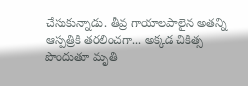చేసుకున్నాడు. తీవ్ర గాయాలపాలైన అతన్ని ఆస్పత్రికి తరలించగా... అక్కడ చికిత్స పొందుతూ మృతి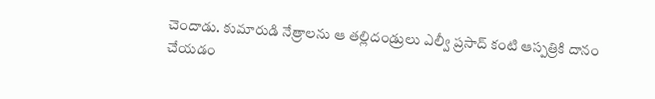చెందాడు. కుమారుడి నేత్రాలను ఆ తల్లిదండ్రులు ఎల్వీ ప్రసాద్ కంటి ఆస్పత్రికి దానం చేయడం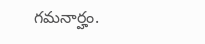గమనార్హం.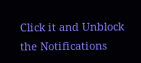Click it and Unblock the Notifications